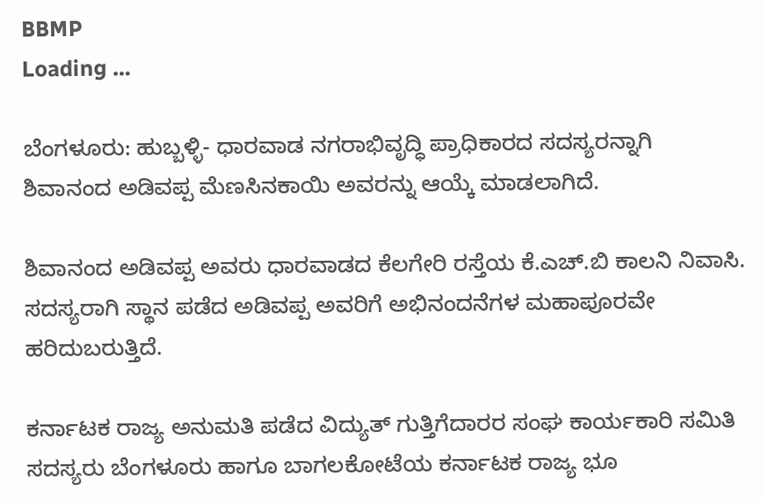BBMP
Loading ...

ಬೆಂಗಳೂರು: ಹುಬ್ಬಳ್ಳಿ- ಧಾರವಾಡ ನಗರಾಭಿವೃದ್ಧಿ ಪ್ರಾಧಿಕಾರದ ಸದಸ್ಯರನ್ನಾಗಿ ಶಿವಾನಂದ ಅಡಿವಪ್ಪ ಮೆಣಸಿನಕಾಯಿ ಅವರನ್ನು ಆಯ್ಕೆ ಮಾಡಲಾಗಿದೆ.

ಶಿವಾನಂದ ಅಡಿವಪ್ಪ ಅವರು ಧಾರವಾಡದ ಕೆಲಗೇರಿ ರಸ್ತೆಯ ಕೆ.ಎಚ್.ಬಿ ಕಾಲನಿ ನಿವಾಸಿ. ಸದಸ್ಯರಾಗಿ ಸ್ಥಾನ ಪಡೆದ ಅಡಿವಪ್ಪ ಅವರಿಗೆ ಅಭಿನಂದನೆಗಳ ಮಹಾಪೂರವೇ ಹರಿದುಬರುತ್ತಿದೆ.

ಕರ್ನಾಟಕ ರಾಜ್ಯ ಅನುಮತಿ ಪಡೆದ ವಿದ್ಯುತ್ ಗುತ್ತಿಗೆದಾರರ ಸಂಘ ಕಾರ್ಯಕಾರಿ ಸಮಿತಿ ಸದಸ್ಯರು ಬೆಂಗಳೂರು ಹಾಗೂ ಬಾಗಲಕೋಟೆಯ ಕರ್ನಾಟಕ ರಾಜ್ಯ ಭೂ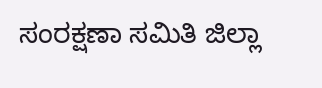ಸಂರಕ್ಷಣಾ ಸಮಿತಿ ಜಿಲ್ಲಾ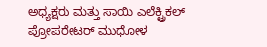ಅಧ್ಯಕ್ಷರು ಮತ್ತು ಸಾಯಿ ಎಲೆಕ್ಟ್ರಿಕಲ್ ಪ್ರೋಪರೇಟರ್ ಮುಧೋಳ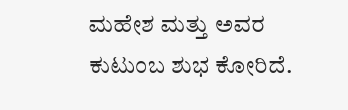ಮಹೇಶ ಮತ್ತು ಅವರ ಕುಟುಂಬ ಶುಭ ಕೋರಿದೆ.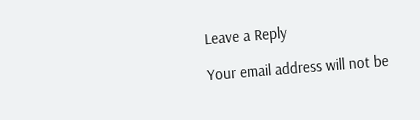Leave a Reply

Your email address will not be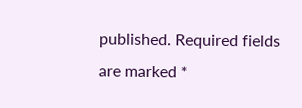published. Required fields are marked *